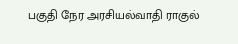பகுதி நேர அரசியல்வாதி ராகுல்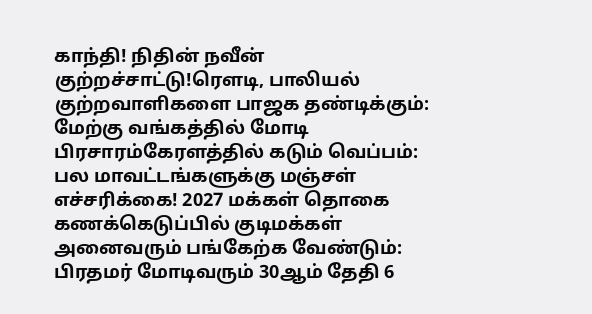காந்தி! நிதின் நவீன் குற்றச்சாட்டு!ரெளடி, பாலியல் குற்றவாளிகளை பாஜக தண்டிக்கும்: மேற்கு வங்கத்தில் மோடி பிரசாரம்கேரளத்தில் கடும் வெப்பம்: பல மாவட்டங்களுக்கு மஞ்சள் எச்சரிக்கை! 2027 மக்கள் தொகை கணக்கெடுப்பில் குடிமக்கள் அனைவரும் பங்கேற்க வேண்டும்: பிரதமர் மோடிவரும் 30ஆம் தேதி 6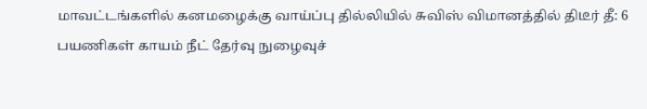மாவட்டங்களில் கனமழைக்கு வாய்ப்பு தில்லியில் சுவிஸ் விமானத்தில் திடீர் தீ: 6 பயணிகள் காயம் நீட் தேர்வு நுழைவுச்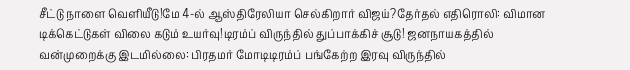சீட்டு நாளை வெளியீடு!மே 4-ல் ஆஸ்திரேலியா செல்கிறார் விஜய்?தேர்தல் எதிரொலி: விமான டிக்கெட்டுகள் விலை கடும் உயர்வு!டிரம்ப் விருந்தில் துப்பாக்கிச் சூடு! ஜனநாயகத்தில் வன்முறைக்கு இடமில்லை: பிரதமர் மோடிடிரம்ப் பங்கேற்ற இரவு விருந்தில்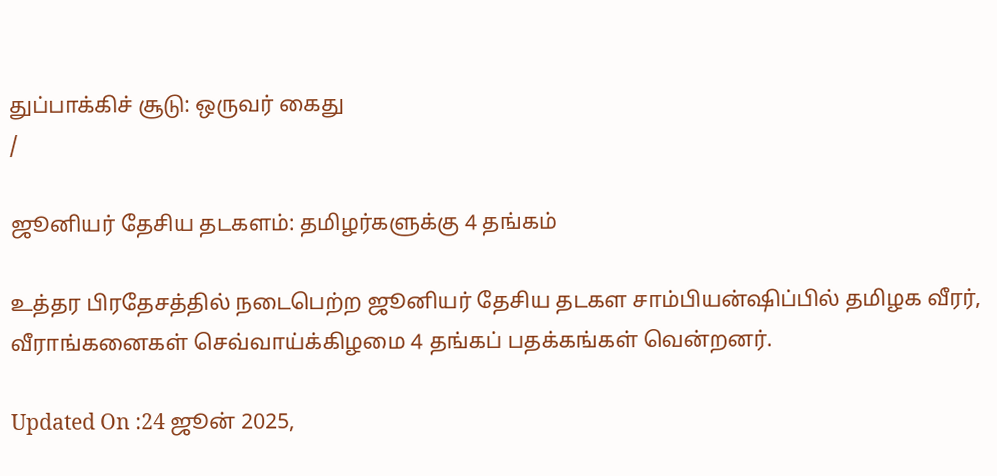துப்பாக்கிச் சூடு: ஒருவர் கைது
/

ஜூனியர் தேசிய தடகளம்: தமிழர்களுக்கு 4 தங்கம்

உத்தர பிரதேசத்தில் நடைபெற்ற ஜூனியர் தேசிய தடகள சாம்பியன்ஷிப்பில் தமிழக வீரர், வீராங்கனைகள் செவ்வாய்க்கிழமை 4 தங்கப் பதக்கங்கள் வென்றனர்.

Updated On :24 ஜூன் 2025,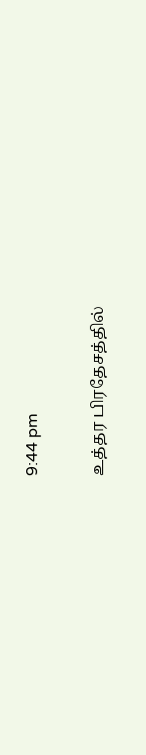9:44 pm

உத்தர பிரதேசத்தில்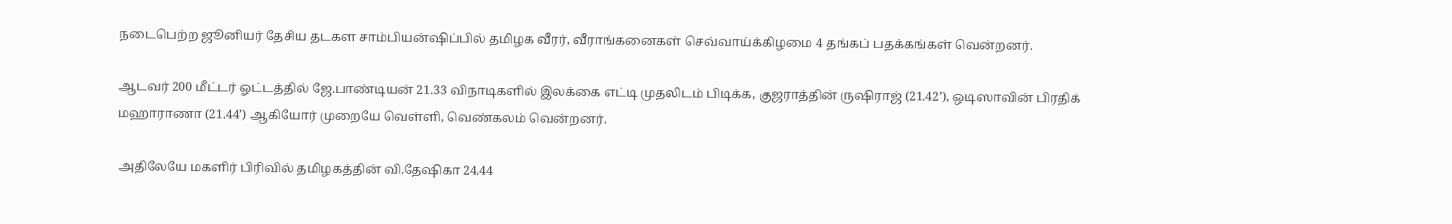நடைபெற்ற ஜூனியர் தேசிய தடகள சாம்பியன்ஷிப்பில் தமிழக வீரர், வீராங்கனைகள் செவ்வாய்க்கிழமை 4 தங்கப் பதக்கங்கள் வென்றனர்.

ஆடவர் 200 மீட்டர் ஓட்டத்தில் ஜே.பாண்டியன் 21.33 விநாடிகளில் இலக்கை எட்டி முதலிடம் பிடிக்க, குஜராத்தின் ருஷிராஜ் (21.42’), ஒடிஸாவின் பிரதிக் மஹாராணா (21.44’) ஆகியோர் முறையே வெள்ளி, வெண்கலம் வென்றனர்.

அதிலேயே மகளிர் பிரிவில் தமிழகத்தின் வி.தேஷிகா 24.44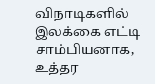விநாடிகளில் இலக்கை எட்டி சாம்பியனாக, உத்தர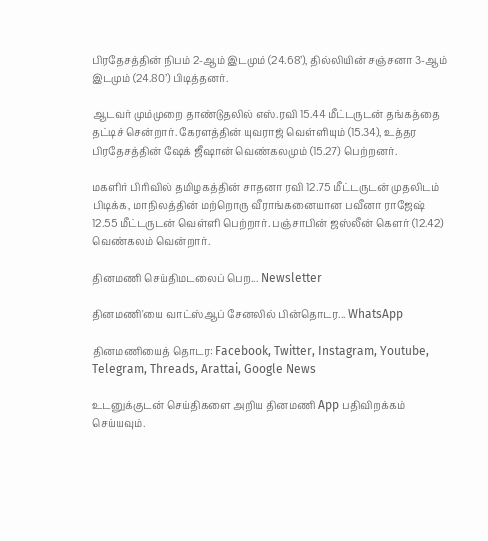பிரதேசத்தின் நிபம் 2-ஆம் இடமும் (24.68’), தில்லியின் சஞ்சனா 3-ஆம் இடமும் (24.80’) பிடித்தனர்.

ஆடவர் மும்முறை தாண்டுதலில் எஸ்.ரவி 15.44 மீட்டருடன் தங்கத்தை தட்டிச் சென்றார். கேரளத்தின் யுவராஜ் வெள்ளியும் (15.34), உத்தர பிரதேசத்தின் ஷேக் ஜீஷான் வெண்கலமும் (15.27) பெற்றனர்.

மகளிர் பிரிவில் தமிழகத்தின் சாதனா ரவி 12.75 மீட்டருடன் முதலிடம் பிடிக்க, மாநிலத்தின் மற்றொரு வீராங்கனையான பவீனா ராஜேஷ் 12.55 மீட்டருடன் வெள்ளி பெற்றார். பஞ்சாபின் ஜஸ்லீன் கௌர் (12.42) வெண்கலம் வென்றார்.

தினமணி செய்திமடலைப் பெற... Newsletter

தினமணி'யை வாட்ஸ்ஆப் சேனலில் பின்தொடர... WhatsApp

தினமணியைத் தொடர: Facebook, Twitter, Instagram, Youtube, Telegram, Threads, Arattai, Google News

உடனுக்குடன் செய்திகளை அறிய தினமணி App பதிவிறக்கம் செய்யவும்.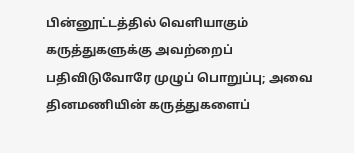பின்னூட்டத்தில் வெளியாகும் கருத்துகளுக்கு அவற்றைப் பதிவிடுவோரே முழுப் பொறுப்பு; அவை தினமணியின் கருத்துகளைப்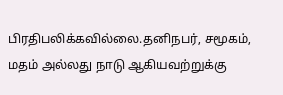பிரதிபலிக்கவில்லை.தனிநபர், சமூகம், மதம் அல்லது நாடு ஆகியவற்றுக்கு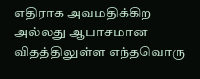எதிராக அவமதிக்கிற அல்லது ஆபாசமான விதத்திலுள்ள எந்தவொரு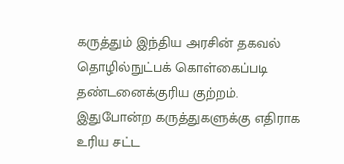கருத்தும் இந்திய அரசின் தகவல் தொழில்நுட்பக் கொள்கைப்படி தண்டனைக்குரிய குற்றம். இதுபோன்ற கருத்துகளுக்கு எதிராக உரிய சட்ட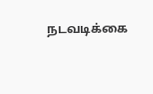நடவடிக்கை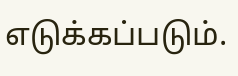எடுக்கப்படும்.